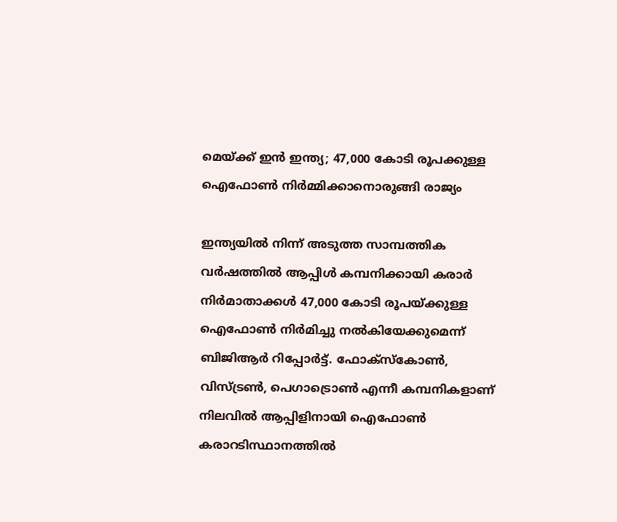മെയ്ക്ക് ഇന്‍ ഇന്ത്യ; 47,000 കോടി രൂപക്കുള്ള ഐഫോണ്‍ നിര്‍മ്മിക്കാനൊരുങ്ങി രാജ്യം

ഇന്ത്യയില്‍ നിന്ന് അടുത്ത സാമ്പത്തിക വര്‍ഷത്തില്‍ ആപ്പിള്‍ കമ്പനിക്കായി കരാര്‍ നിര്‍മാതാക്കള്‍ 47,000 കോടി രൂപയ്ക്കുള്ള ഐഫോണ്‍ നിര്‍മിച്ചു നല്‍കിയേക്കുമെന്ന് ബിജിആര്‍ റിപ്പോര്‍ട്ട്. ഫോക്സ്‌കോണ്‍, വിസ്ട്രണ്‍, പെഗാട്രൊണ്‍ എന്നീ കമ്പനികളാണ് നിലവില്‍ ആപ്പിളിനായി ഐഫോണ്‍ കരാറടിസ്ഥാനത്തില്‍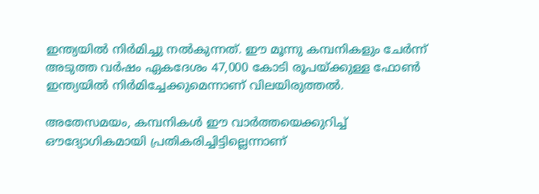ഇന്ത്യയില്‍ നിര്‍മിച്ചു നല്‍കുന്നത്. ഈ മൂന്നു കമ്പനികളും ചേര്‍ന്ന് അടുത്ത വര്‍ഷം ഏകദേശം 47,000 കോടി രൂപയ്ക്കുള്ള ഫോണ്‍ ഇന്ത്യയില്‍ നിര്‍മിച്ചേക്കുമെന്നാണ് വിലയിരുത്തല്‍.

അതേസമയം, കമ്പനികള്‍ ഈ വാര്‍ത്തയെക്കുറിച്ച് ഔദ്യോഗികമായി പ്രതികരിച്ചിട്ടില്ലെന്നാണ്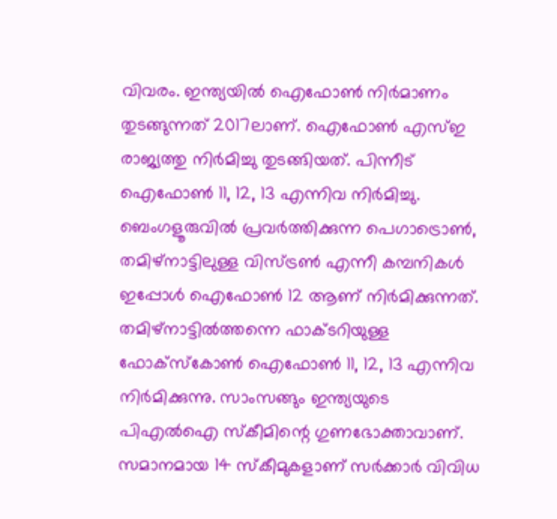വിവരം. ഇന്ത്യയില്‍ ഐഫോണ്‍ നിര്‍മാണം തുടങ്ങുന്നത് 2017ലാണ്. ഐഫോണ്‍ എസ്ഇ രാജ്യത്തു നിര്‍മിച്ചു തുടങ്ങിയത്. പിന്നീട് ഐഫോണ്‍ 11, 12, 13 എന്നിവ നിര്‍മിച്ചു. ബെംഗളൂരുവില്‍ പ്രവര്‍ത്തിക്കുന്ന പെഗാട്രൊണ്‍, തമിഴ്നാട്ടിലുള്ള വിസ്ട്രണ്‍ എന്നീ കമ്പനികള്‍ ഇപ്പോള്‍ ഐഫോണ്‍ 12 ആണ് നിര്‍മിക്കുന്നത്. തമിഴ്നാട്ടില്‍ത്തന്നെ ഫാക്ടറിയുള്ള ഫോക്സ്‌കോണ്‍ ഐഫോണ്‍ 11, 12, 13 എന്നിവ നിര്‍മിക്കുന്നു. സാംസങ്ങും ഇന്ത്യയുടെ പിഎല്‍ഐ സ്‌കീമിന്റെ ഗുണഭോക്താവാണ്. സമാനമായ 14 സ്‌കീമുകളാണ് സര്‍ക്കാര്‍ വിവിധ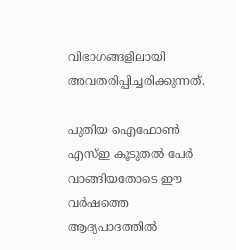വിഭാഗങ്ങളിലായി അവതരിപ്പിച്ചരിക്കുന്നത്.

പുതിയ ഐഫോണ്‍ എസ്ഇ കൂടുതല്‍ പേര്‍ വാങ്ങിയതോടെ ഈ വര്‍ഷത്തെ ആദ്യപാദത്തില്‍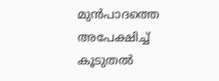മുന്‍പാദത്തെ അപേക്ഷിച്ച് കൂടുതല്‍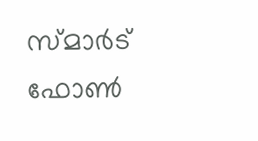സ്മാര്‍ട് ഫോണ്‍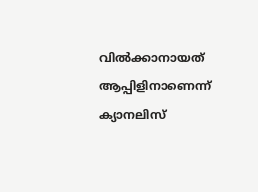വില്‍ക്കാനായത് ആപ്പിളിനാണെന്ന് ക്യാനലിസ്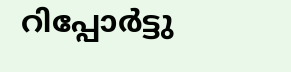റിപ്പോര്‍ട്ടു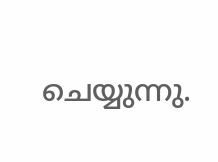ചെയ്യുന്നു.